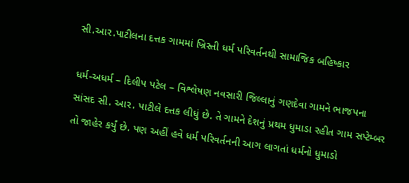સી.આર.પાટીલના દત્તક ગામમાં ખ્રિસ્તી ધર્મ પરિવર્તનથી સામાજિક બહિષ્કાર

ધર્મ-અધર્મ – દિલીપ પટેલ – વિશ્લેષણ નવસારી જિલ્લાનું ગણદેવા ગામને ભાજપના સાંસદ સી. આર. પાટીલે દત્તક લીધું છે. તે ગામને દેશનું પ્રથમ ધુમાડા રહીત ગામ સપ્ટેમ્બર તો જાહેર કર્યું છે. પણ અહીં હવે ધર્મ પરિવર્તનની આગ લાગતાં ધર્મનો ધુમાડો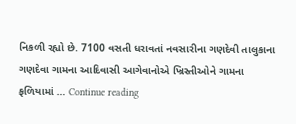નિકળી રહ્યો છે. 7100 વસતી ધરાવતાં નવસારીના ગણદેવી તાલુકાના ગણદેવા ગામના આદિવાસી આગેવાનોએ ખ્રિસ્તીઓને ગામના ફળિયામાં … Continue reading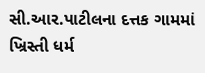સી.આર.પાટીલના દત્તક ગામમાં ખ્રિસ્તી ધર્મ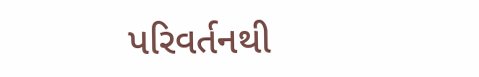પરિવર્તનથી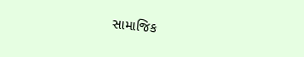સામાજિક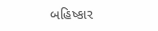બહિષ્કાર